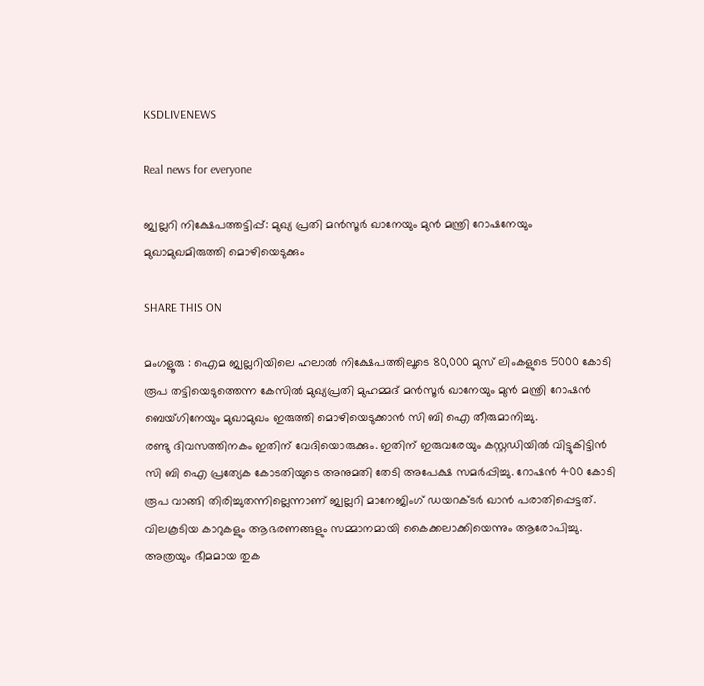KSDLIVENEWS

Real news for everyone

ജ്വല്ലറി നിക്ഷേപത്തട്ടിപ്പ്: മുഖ്യ പ്രതി മന്‍സൂര്‍ ഖാനേയും മുന്‍ മന്ത്രി റോഷനേയും മുഖാമുഖമിരുത്തി മൊഴിയെടുക്കും

SHARE THIS ON

മംഗളൂരു : ഐമ ജ്വല്ലറിയിലെ ഹലാല്‍ നിക്ഷേപത്തിലൂടെ 80,000 മുസ് ലിംകളുടെ 5000 കോടി രൂപ തട്ടിയെടുത്തെന്ന കേസില്‍ മുഖ്യപ്രതി മുഹമ്മദ് മന്‍സൂര്‍ ഖാനേയും മുന്‍ മന്ത്രി റോഷന്‍ ബെയ്ഗിനേയും മുഖാമുഖം ഇരുത്തി മൊഴിയെടുക്കാന്‍ സി ബി ഐ തീരുമാനിച്ചു.
രണ്ടു ദിവസത്തിനകം ഇതിന് വേദിയൊരുക്കും. ഇതിന് ഇരുവരേയും കസ്റ്റഡിയില്‍ വിട്ടുകിട്ടിന്‍ സി ബി ഐ പ്രത്യേക കോടതിയുടെ അനുമതി തേടി അപേക്ഷ സമര്‍പ്പിച്ചു. റോഷന്‍ 400 കോടി രൂപ വാങ്ങി തിരിച്ചുതന്നില്ലെന്നാണ് ജ്വല്ലറി മാനേജിംഗ് ഡയറക്ടര്‍ ഖാന്‍ പരാതിപ്പെട്ടത്. വിലകൂടിയ കാറുകളും ആഭരണങ്ങളും സമ്മാനമായി കൈക്കലാക്കിയെന്നും ആരോപിച്ചു.
അത്രയും ഭീമമായ തുക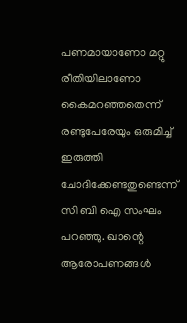പണമായാണോ മറ്റു രീതിയിലാണോ കൈമറഞ്ഞതെന്ന് രണ്ടുപേരേയും ഒരുമിച്ച് ഇരുത്തി ചോദിക്കേണ്ടതുണ്ടെന്ന് സി ബി ഐ സംഘം പറഞ്ഞു. ഖാന്റെ ആരോപണങ്ങള്‍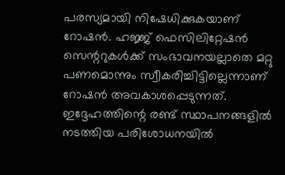പരസ്യമായി നിഷേധിക്കുകയാണ് റോഷന്‍. ഹജ്ജ് ഫെസിലിറ്റേഷന്‍ സെന്ററുകള്‍ക്ക് സംഭാവനയല്ലാതെ മറ്റു പണമൊന്നും സ്വീകരിച്ചിട്ടില്ലെന്നാണ് റോഷന്‍ അവകാശപ്പെടുന്നത്. ഇദ്ദേഹത്തിന്റെ രണ്ട് സ്ഥാപനങ്ങളില്‍ നടത്തിയ പരിശോധനയില്‍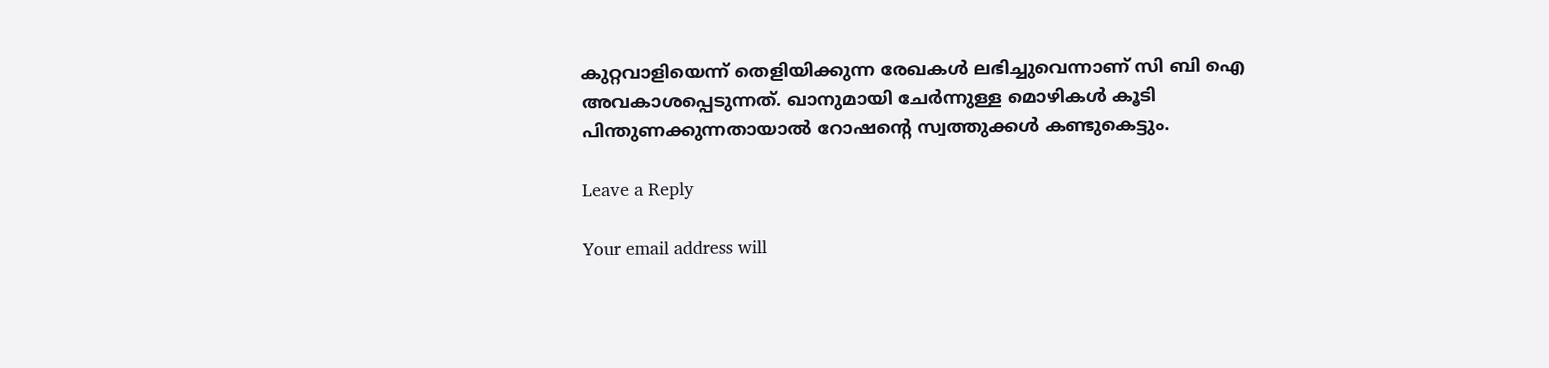കുറ്റവാളിയെന്ന് തെളിയിക്കുന്ന രേഖകള്‍ ലഭിച്ചുവെന്നാണ് സി ബി ഐ അവകാശപ്പെടുന്നത്. ഖാനുമായി ചേര്‍ന്നുള്ള മൊഴികള്‍ കൂടി പിന്തുണക്കുന്നതായാല്‍ റോഷന്റെ സ്വത്തുക്കള്‍ കണ്ടുകെട്ടും.

Leave a Reply

Your email address will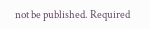not be published. Required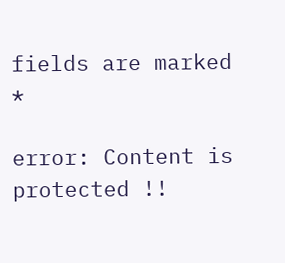fields are marked *

error: Content is protected !!